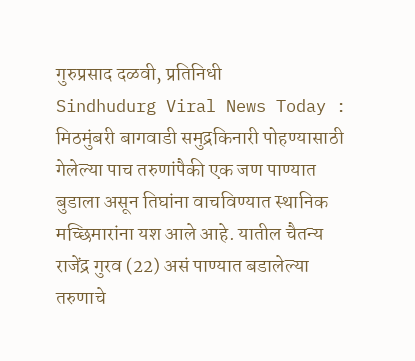गुरुप्रसाद दळवी, प्रतिनिधी
Sindhudurg Viral News Today : मिठमुंबरी बागवाडी समुद्रकिनारी पोहण्यासाठी गेलेल्या पाच तरुणांपैकी एक जण पाण्यात बुडाला असून तिघांना वाचविण्यात स्थानिक मच्छिमारांना यश आले आहे. यातील चैतन्य राजेंद्र गुरव (22) असं पाण्यात बडालेल्या तरुणाचे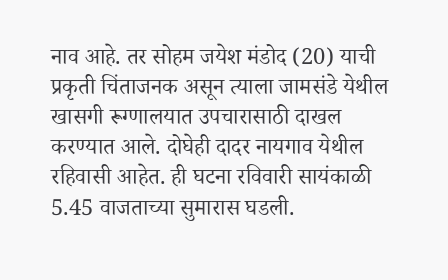नाव आहे. तर सोहम जयेश मंडोद (20) याची प्रकृती चिंताजनक असून त्याला जामसंडे येथील खासगी रूग्णालयात उपचारासाठी दाखल करण्यात आले. दोघेही दादर नायगाव येथील रहिवासी आहेत. ही घटना रविवारी सायंकाळी 5.45 वाजताच्या सुमारास घडली.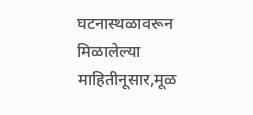घटनास्थळावरून मिळालेल्या माहितीनूसार,मूळ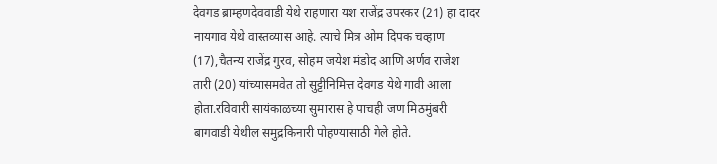देवगड ब्राम्हणदेववाडी येथे राहणारा यश राजेंद्र उपरकर (21) हा दादर नायगाव येथे वास्तव्यास आहे. त्याचे मित्र ओम दिपक चव्हाण (17),चैतन्य राजेंद्र गुरव, सोहम जयेश मंडोद आणि अर्णव राजेश तारी (20) यांच्यासमवेत तो सुट्टीनिमित्त देवगड येथे गावी आला होता.रविवारी सायंकाळच्या सुमारास हे पाचही जण मिठमुंबरी बागवाडी येथील समुद्रकिनारी पोहण्यासाठी गेले होते.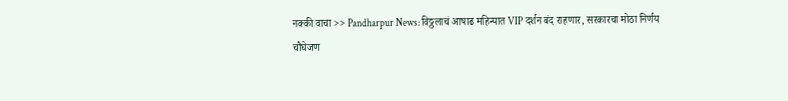नक्की वाचा >> Pandharpur News: विठ्ठलाचं आषाढ महिन्यात VIP दर्शन बंद राहणार, सरकारचा मोठा निर्णय
चौघेजण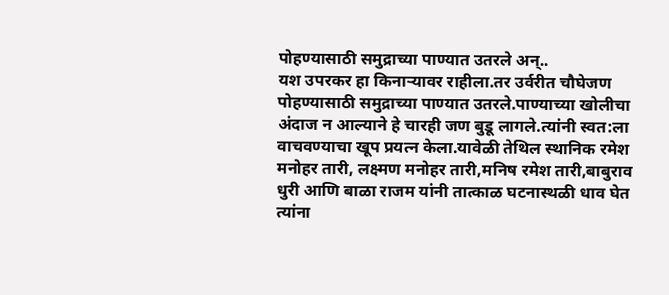पोहण्यासाठी समुद्राच्या पाण्यात उतरले अन्..
यश उपरकर हा किनाऱ्यावर राहीला.तर उर्वरीत चौघेजण पोहण्यासाठी समुद्राच्या पाण्यात उतरले.पाण्याच्या खोलीचा अंदाज न आल्याने हे चारही जण बुडू लागले.त्यांनी स्वत:ला वाचवण्याचा खूप प्रयत्न केला.यावेळी तेथिल स्थानिक रमेश मनोहर तारी, लक्ष्मण मनोहर तारी,मनिष रमेश तारी,बाबुराव धुरी आणि बाळा राजम यांनी तात्काळ घटनास्थळी धाव घेत त्यांना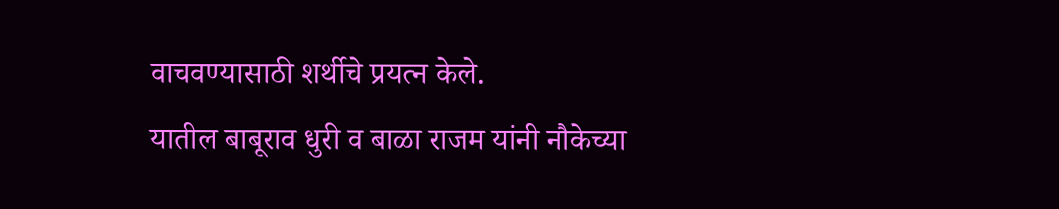वाचवण्यासाठी शर्थीचे प्रयत्न केले.
यातील बाबूराव धुरी व बाळा राजम यांनी नौकेच्या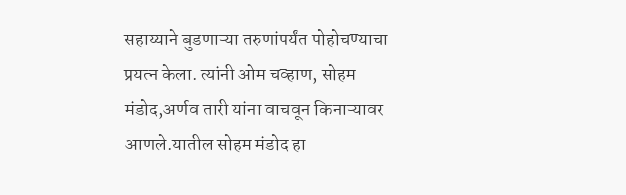सहाय्याने बुडणाऱ्या तरुणांपर्यंत पोहोचण्याचा प्रयत्न केला. त्यांनी ओम चव्हाण, सोहम मंडोद,अर्णव तारी यांना वाचवून किनाऱ्यावर आणले.यातील सोहम मंडोद हा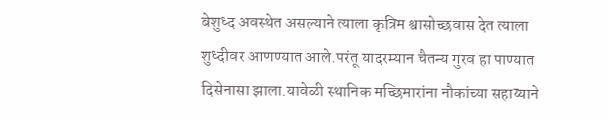बेशुध्द अवस्थेत असल्याने त्याला कृत्रिम श्वासोच्छवास देत त्याला शुध्दीवर आणण्यात आले.परंतू यादरम्यान चैतन्य गुरव हा पाण्यात दिसेनासा झाला.यावेळी स्थानिक मच्छिमारांना नौकांच्या सहाय्याने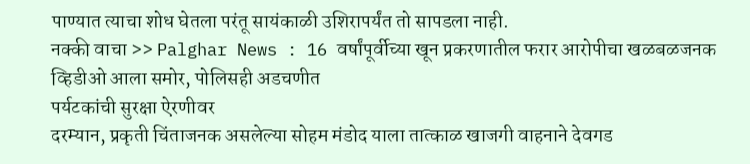पाण्यात त्याचा शोध घेतला परंतू सायंकाळी उशिरापर्यंत तो सापडला नाही.
नक्की वाचा >> Palghar News : 16 वर्षांपूर्वीच्या खून प्रकरणातील फरार आरोपीचा खळबळजनक व्हिडीओ आला समोर, पोलिसही अडचणीत
पर्यटकांची सुरक्षा ऐरणीवर
दरम्यान, प्रकृती चिंताजनक असलेल्या सोहम मंडोद याला तात्काळ खाजगी वाहनाने देवगड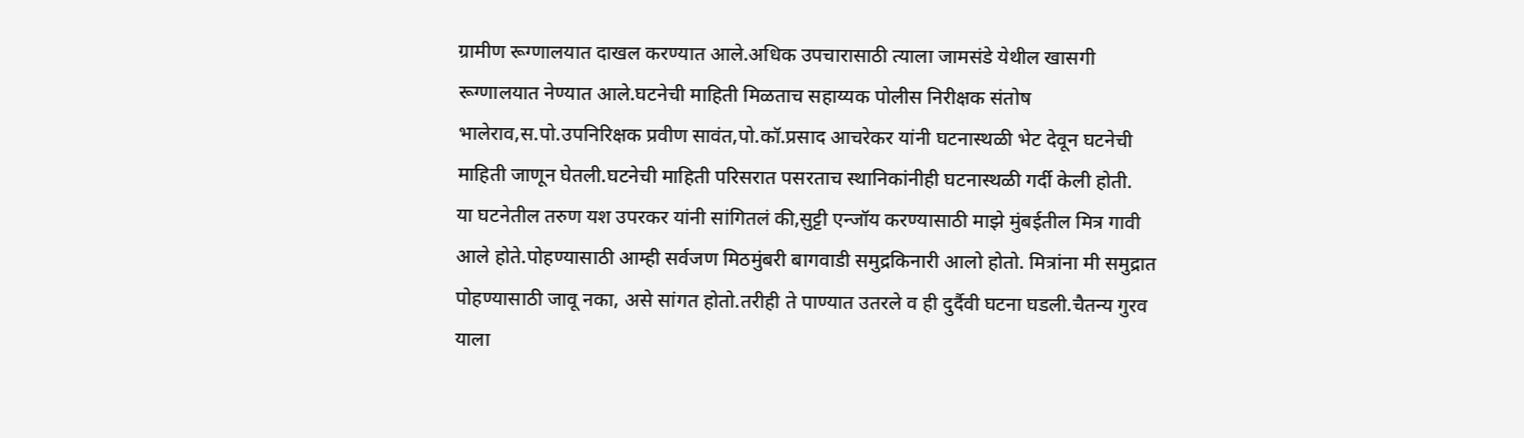ग्रामीण रूग्णालयात दाखल करण्यात आले.अधिक उपचारासाठी त्याला जामसंडे येथील खासगी रूग्णालयात नेण्यात आले.घटनेची माहिती मिळताच सहाय्यक पोलीस निरीक्षक संतोष भालेराव,स.पो.उपनिरिक्षक प्रवीण सावंत,पो.कॉ.प्रसाद आचरेकर यांनी घटनास्थळी भेट देवून घटनेची माहिती जाणून घेतली.घटनेची माहिती परिसरात पसरताच स्थानिकांनीही घटनास्थळी गर्दी केली होती.
या घटनेतील तरुण यश उपरकर यांनी सांगितलं की,सुट्टी एन्जॉय करण्यासाठी माझे मुंबईतील मित्र गावी आले होते.पोहण्यासाठी आम्ही सर्वजण मिठमुंबरी बागवाडी समुद्रकिनारी आलो होतो. मित्रांना मी समुद्रात पोहण्यासाठी जावू नका, असे सांगत होतो.तरीही ते पाण्यात उतरले व ही दुर्दैवी घटना घडली.चैतन्य गुरव याला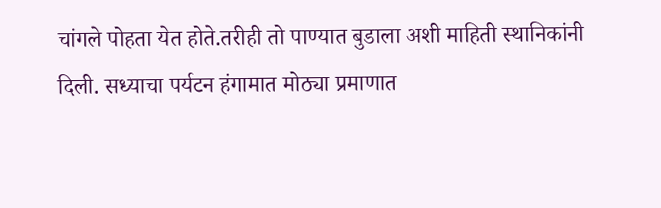चांगले पोहता येत होते.तरीही तो पाण्यात बुडाला अशी माहिती स्थानिकांनी दिली. सध्याचा पर्यटन हंगामात मोठ्या प्रमाणात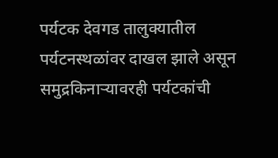पर्यटक देवगड तालुक्यातील पर्यटनस्थळांवर दाखल झाले असून समुद्रकिनाऱ्यावरही पर्यटकांची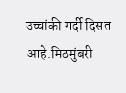उच्चांकी गर्दी दिसत आहे.मिठमुंबरी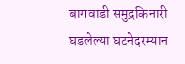बागवाडी समुद्रकिनारी घडलेल्या घटनेदरम्यान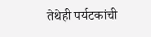तेथेही पर्यटकांची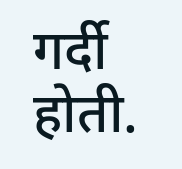गर्दी होती.